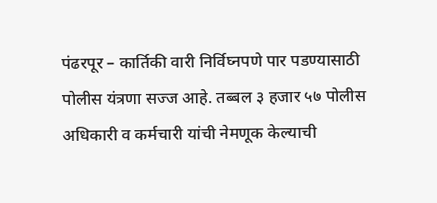पंढरपूर – कार्तिकी वारी निर्विघ्नपणे पार पडण्यासाठी पोलीस यंत्रणा सज्ज आहे. तब्बल ३ हजार ५७ पोलीस अधिकारी व कर्मचारी यांची नेमणूक केल्याची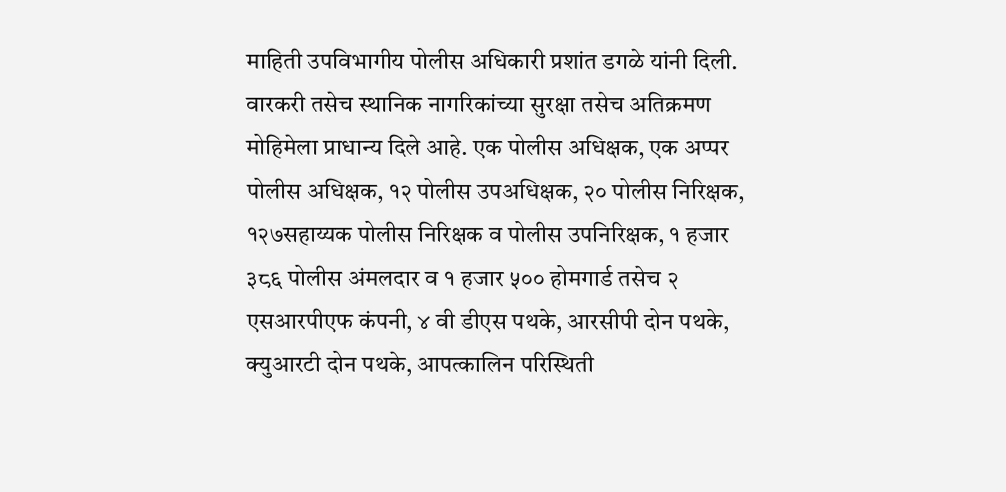माहिती उपविभागीय पोलीस अधिकारी प्रशांत डगळे यांनी दिली. वारकरी तसेच स्थानिक नागरिकांच्या सुरक्षा तसेच अतिक्रमण मोहिमेला प्राधान्य दिले आहे. एक पोलीस अधिक्षक, एक अप्पर पोलीस अधिक्षक, १२ पोलीस उपअधिक्षक, २० पोलीस निरिक्षक, १२७सहाय्यक पोलीस निरिक्षक व पोलीस उपनिरिक्षक, १ हजार ३८६ पोलीस अंमलदार व १ हजार ५०० होमगार्ड तसेच २ एसआरपीएफ कंपनी, ४ वी डीएस पथके, आरसीपी दोन पथके, क्युआरटी दोन पथके, आपत्कालिन परिस्थिती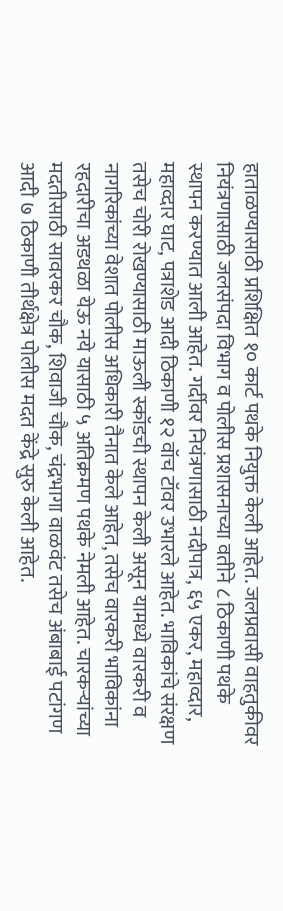हाताळण्यासाठी प्रशिक्षित १० कार्ट पथके नियुक्त केली आहेत. जलप्रवासी वाहतुकीवर नियंत्रणासाठी जलसंपदा विभाग व पोलीस प्रशासनाच्या वतीने ८ ठिकाणी पथके स्थापन करण्यात आली आहेत. गर्दीवर नियंत्रणासाठी नदीपात्र, ६५ एकर, महाव्दार, महाव्दार घाट, पत्राशेड आदी ठिकाणी १२ वॉच टॉवर उभारले आहेत. भाविकांचे संरक्षण तसेच चोरी रोखण्यासाठी माऊली स्कॉडची स्थापन केली असून यामध्ये वारकरी व नागरिकांच्या वेशात पोलीस अधिकारी तैनात केले आहेत, तसेच वारकरी भाविकांना रहदारीचा अडथळा येऊ नये यासाठी ५ अतिक्रमण पथके नेमली आहेत. चारकऱ्यांच्या मदतीसाठी सावरकर चौक, शिवाजी चौक, चंद्रभागा वाळवंट तसेच अंबाबाई पटांगण आदी ७ ठिकाणी तीर्थक्षेत्र पोलीस मदत केंद्रे सुरु केली आहेत.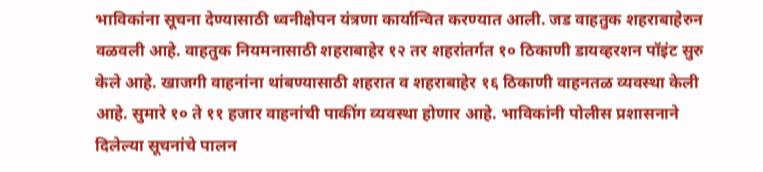भाविकांना सूचना देण्यासाठी ध्वनीक्षेपन यंत्रणा कार्यान्वित करण्यात आली. जड वाहतुक शहराबाहेरुन वळवली आहे. वाहतुक नियमनासाठी शहराबाहेर १२ तर शहरांतर्गत १० ठिकाणी डायव्हरशन पॉइंट सुरु केले आहे. खाजगी वाहनांना थांबण्यासाठी शहरात व शहराबाहेर १६ ठिकाणी वाहनतळ व्यवस्था केली आहे. सुमारे १० ते ११ हजार वाहनांची पाकींग व्यवस्था होणार आहे. भाविकांनी पोलीस प्रशासनाने दिलेल्या सूचनांचे पालन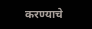करण्याचे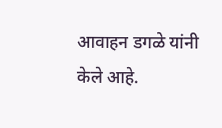आवाहन डगळे यांनी केले आहे.